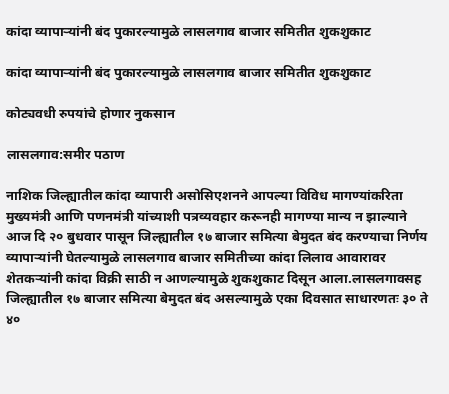कांदा व्यापाऱ्यांनी बंद पुकारल्यामुळे लासलगाव बाजार समितीत शुकशुकाट

कांदा व्यापाऱ्यांनी बंद पुकारल्यामुळे लासलगाव बाजार समितीत शुकशुकाट

कोट्यवधी रुपयांचे होणार नुकसान

लासलगाव:समीर पठाण

नाशिक जिल्ह्यातील कांदा व्यापारी असोसिएशनने आपल्या विविध मागण्यांकरिता मुख्यमंत्री आणि पणनमंत्री यांच्याशी पत्रव्यवहार करूनही मागण्या मान्य न झाल्याने आज दि २० बुधवार पासून जिल्ह्यातील १७ बाजार समित्या बेमुदत बंद करण्याचा निर्णय व्यापाऱ्यांनी घेतल्यामुळे लासलगाव बाजार समितीच्या कांदा लिलाव आवारावर शेतकऱ्यांनी कांदा विक्री साठी न आणल्यामुळे शुकशुकाट दिसून आला.लासलगावसह जिल्ह्यातील १७ बाजार समित्या बेमुदत बंद असल्यामुळे एका दिवसात साधारणतः ३० ते ४०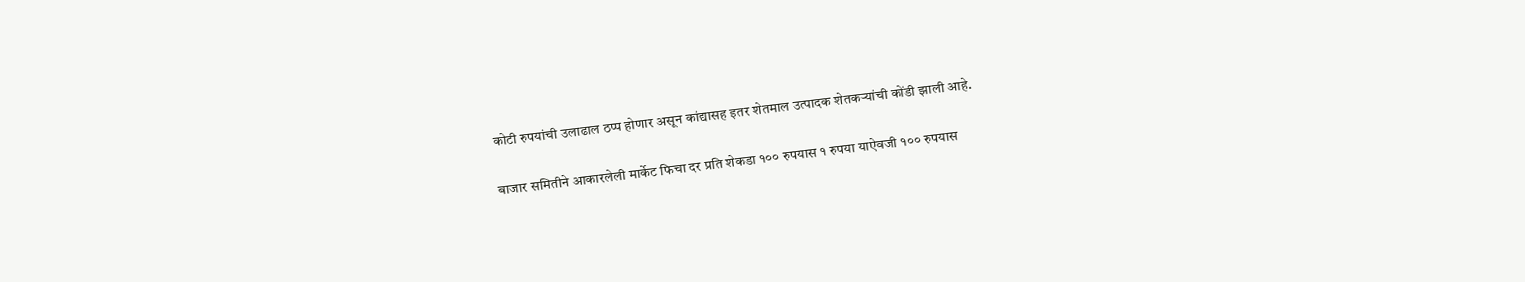कोटी रुपयांची उलाढाल ठप्प होणार असून कांद्यासह इतर शेतमाल उत्पादक शेतकऱ्यांची कोंडी झाली आहे.

बाजार समितीने आकारलेली मार्केट फिचा दर प्रति शेकडा १०० रुपयास १ रुपया याऐवजी १०० रुपयास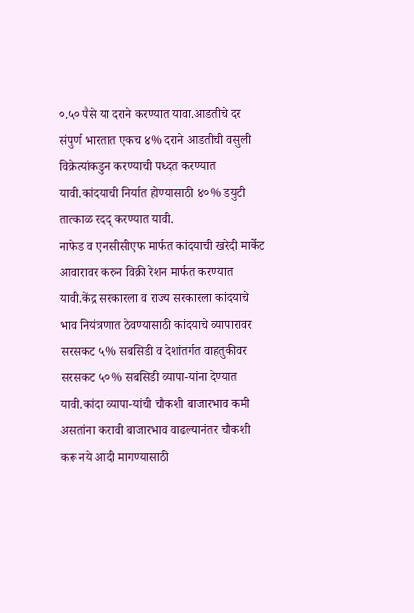०.५० पैसे या दराने करण्यात यावा.आडतीचे दर संपुर्ण भारतात एकच ४% दराने आडतीची वसुली विक्रेत्यांकडुन करण्याची पध्दत करण्यात यावी.कांदयाची निर्यात होण्यासाठी ४०% डयुटी तात्काळ रदद् करण्यात यावी.
नाफेड व एनसीसीएफ मार्फत कांदयाची खरेदी मार्केट आवारावर करुन विक्री रेशन मार्फत करण्यात यावी.केंद्र सरकारला व राज्य सरकारला कांदयाचे भाव नियंत्रणात ठेवण्यासाठी कांदयाचे व्यापारावर सरसकट ५% सबसिडी व देशांतर्गत वाहतुकीवर सरसकट ५०% सबसिडी व्यापा-यांना देण्यात यावी.कांदा व्यापा-यांची चौकशी बाजारभाव कमी असतांना करावी बाजारभाव वाढल्यानंतर चौकशी करू नये आदी मागण्यासाठी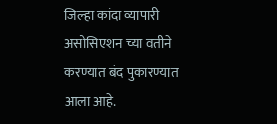जिल्हा कांदा व्यापारी असोसिएशन च्या वतीने करण्यात बंद पुकारण्यात आला आहे.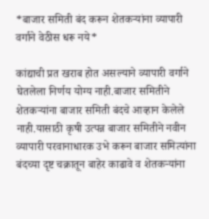*बाजार समिती बंद करून शेतकऱ्यांना व्यापारी वर्गाने वेठीस धरू नये*

कांद्याची प्रत खराब होत असल्याने व्यापारी वर्गाने घेतलेला निर्णय योग्य नाही.बाजार समितीने शेतकऱ्यांना बाजार समिती बंदचे आव्हान केलेले नाही.यासाठी कृषी उत्पन्न बाजार समितीने नवीन व्यापारी परवानाधारक उभे करून बाजार समित्यांना बंदच्या दृष्ट चक्रातून बाहेर काढावे व शेतकऱ्यांना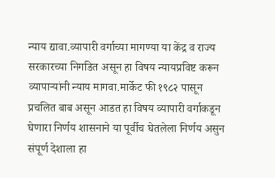न्याय द्यावा.व्यापारी वर्गाच्या मागण्या या केंद्र व राज्य सरकारच्या निगडित असून हा विषय न्यायप्रविष्ट करून व्यापाऱ्यांनी न्याय मागवा.मार्केट फी १९८२ पासून प्रचलित बाब असून आडत हा विषय व्यापारी वर्गाकडून घेणारा निर्णय शासनाने या पूर्वीच घेतलेला निर्णय असुन संपूर्ण देशाला हा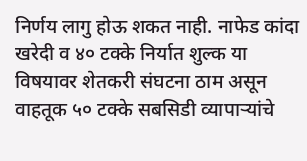निर्णय लागु होऊ शकत नाही‌. नाफेड कांदा खरेदी व ४० टक्के निर्यात शुल्क या विषयावर शेतकरी संघटना ठाम असून वाहतूक ५० टक्के सबसिडी व्यापाऱ्यांचे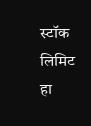स्टॉक लिमिट हा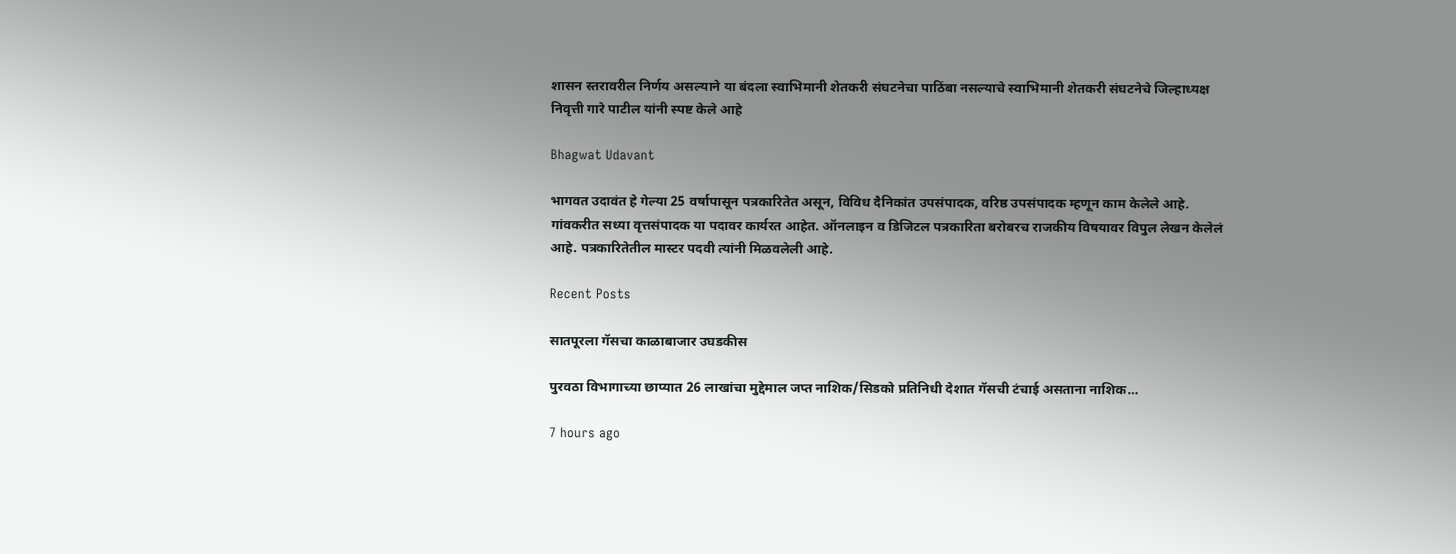शासन स्तरावरील निर्णय असल्याने या बंदला स्वाभिमानी शेतकरी संघटनेचा पाठिंबा नसल्याचे स्वाभिमानी शेतकरी संघटनेचे जिल्हाध्यक्ष निवृत्ती गारे पाटील यांनी स्पष्ट केले आहे

Bhagwat Udavant

भागवत उदावंत हे गेल्या 25 वर्षापासून पत्रकारितेत असून, विविध दैनिकांत उपसंपादक, वरिष्ठ उपसंपादक म्हणून काम केलेले आहे. गांवकरीत सध्या वृत्तसंपादक या पदावर कार्यरत आहेत. ऑनलाइन व डिजिटल पत्रकारिता बरोबरच राजकीय विषयावर विपुल लेखन केलेलं आहे. पत्रकारितेतील मास्टर पदवी त्यांनी मिळवलेली आहे.

Recent Posts

सातपूरला गॅसचा काळाबाजार उघडकीस

पुरवठा विभागाच्या छाप्यात 26 लाखांचा मुद्देमाल जप्त नाशिक/सिडको प्रतिनिधी देशात गॅसची टंचाई असताना नाशिक…

7 hours ago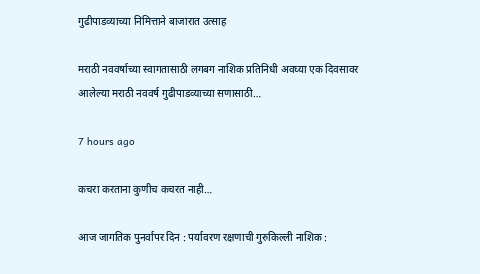गुढीपाडव्याच्या निमित्ताने बाजारात उत्साह

मराठी नववर्षाच्या स्वागतासाठी लगबग नाशिक प्रतिनिधी अवघ्या एक दिवसावर आलेल्या मराठी नववर्ष गुढीपाडव्याच्या सणासाठी…

7 hours ago

कचरा करताना कुणीच कचरत नाही…

आज जागतिक पुनर्वापर दिन : पर्यावरण रक्षणाची गुरुकिल्ली नाशिक :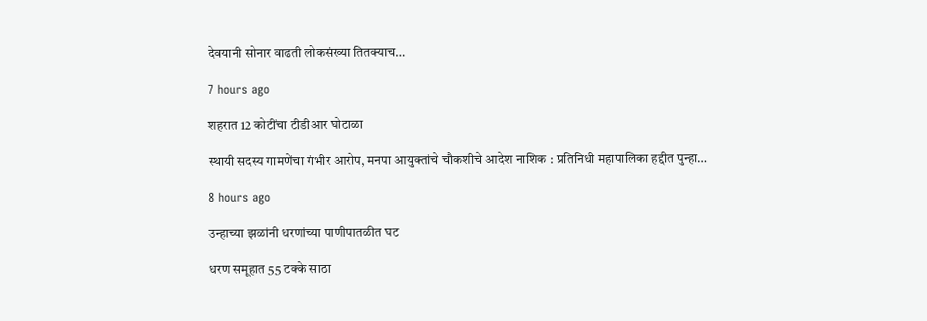देवयानी सोनार वाढती लोकसंख्या तितक्याच…

7 hours ago

शहरात 12 कोटींचा टीडीआर घोटाळा

स्थायी सदस्य गामणेंचा गंभीर आरोप, मनपा आयुक्तांचे चौकशीचे आदेश नाशिक : प्रतिनिधी महापालिका हद्दीत पुन्हा…

8 hours ago

उन्हाच्या झळांनी धरणांच्या पाणीपातळीत घट

धरण समूहात 55 टक्के साठा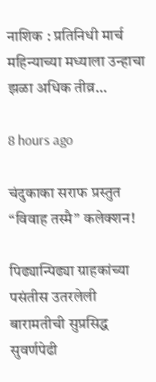नाशिक : प्रतिनिधी मार्च महिन्याच्या मध्याला उन्हाचा झळा अधिक तीव्र…

8 hours ago

चंदुकाका सराफ प्रस्तुत “विवाह तस्मै” कलेक्शन!

पिढ्यान्पिढ्या ग्राहकांच्या पसंतीस उतरलेली बारामतीची सुप्रसिद्ध सुवर्णपेढी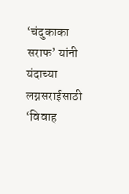‘चंदुकाका सराफ’ यांनी यंदाच्या लग्नसराईसाठी ‘विवाह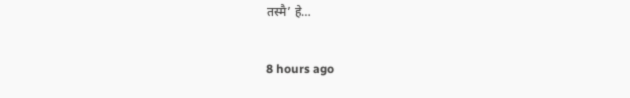तस्मै’ हे…

8 hours ago